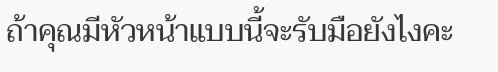ถ้าคุณมีหัวหน้าแบบนี้จะรับมือยังไงคะ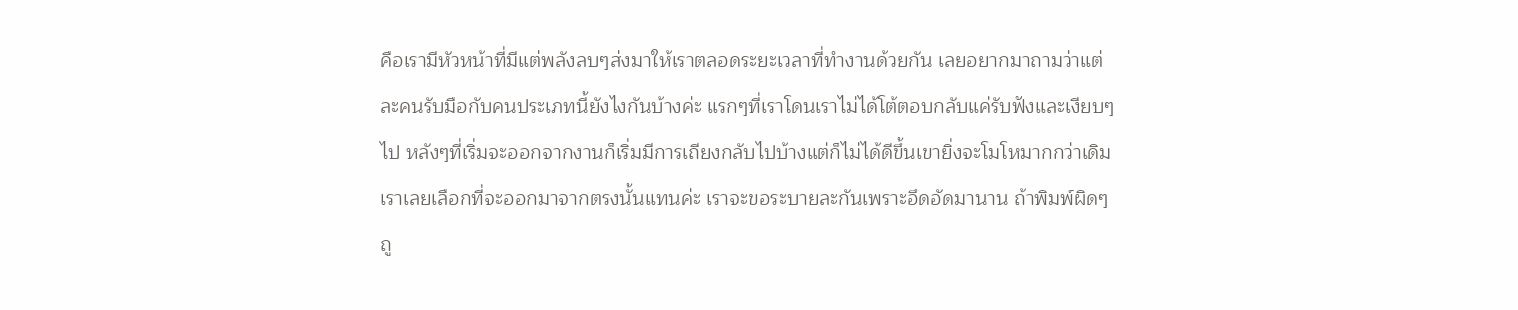คือเรามีหัวหน้าที่มีแต่พลังลบๆส่งมาให้เราตลอดระยะเวลาที่ทำงานด้วยกัน เลยอยากมาถามว่าแต่ละคนรับมือกับคนประเภทนี้ยังไงกันบ้างค่ะ แรกๆที่เราโดนเราไม่ได้โต้ตอบกลับแค่รับฟังและเงียบๆไป หลังๆที่เริ่มจะออกจากงานก็เริ่มมีการเถียงกลับไปบ้างแต่ก็ไม่ได้ดีขึ้นเขายิ่งจะโมโหมากกว่าเดิม เราเลยเลือกที่จะออกมาจากตรงนั้นแทนค่ะ เราจะขอระบายละกันเพราะอึดอัดมานาน ถ้าพิมพ์ผิดๆถู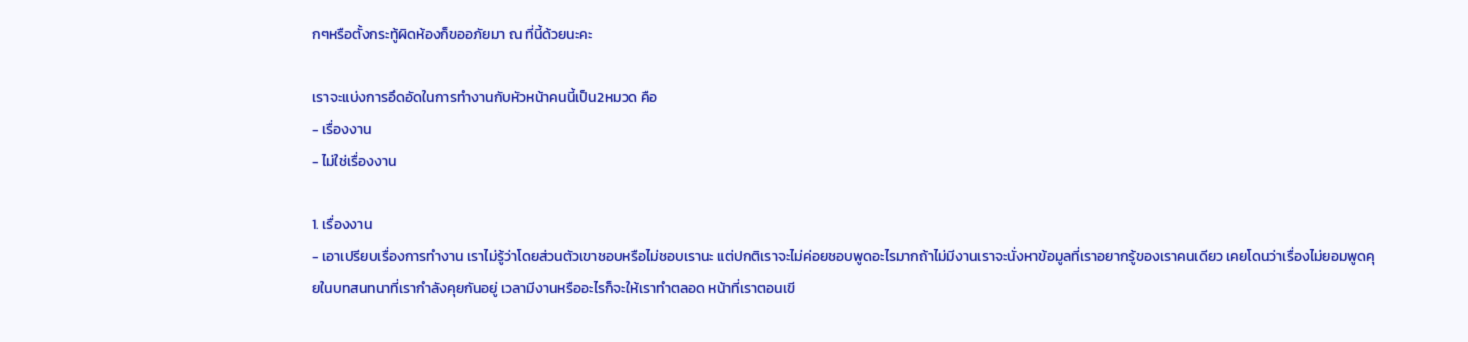กๆหรือตั้งกระทู้ผิดห้องก็ขออภัยมา ณ ที่นี้ด้วยนะคะ

เราจะแบ่งการอึดอัดในการทำงานกับหัวหน้าคนนี้เป็น2หมวด คือ
- เรื่องงาน
- ไม่ใช่เรื่องงาน

1. เรื่องงาน
- เอาเปรียบเรื่องการทำงาน เราไม่รู้ว่าโดยส่วนตัวเขาชอบหรือไม่ชอบเรานะ แต่ปกติเราจะไม่ค่อยชอบพูดอะไรมากถ้าไม่มีงานเราจะนั่งหาข้อมูลที่เราอยากรู้ของเราคนเดียว เคยโดนว่าเรื่องไม่ยอมพูดคุยในบทสนทนาที่เรากำลังคุยกันอยู่ เวลามีงานหรืออะไรก็จะให้เราทำตลอด หน้าที่เราตอนเขี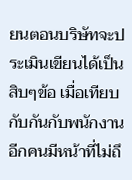ยนตอนบริษัทจะประเมินเขียนได้เป็นสิบๆข้อ เมื่อเทียบกับกันกับพนักงานอีกคนมีหน้าที่ไม่ถึ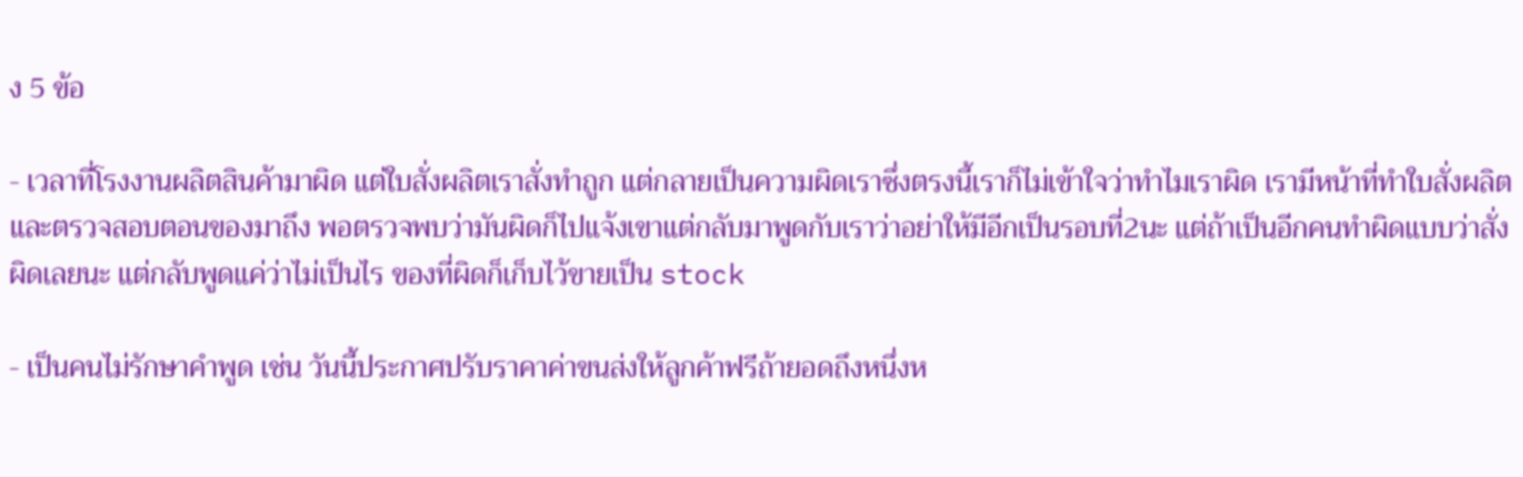ง 5 ข้อ

- เวลาที่โรงงานผลิตสินค้ามาผิด แต่ใบสั่งผลิตเราสั่งทำถูก แต่กลายเป็นความผิดเราซึ่งตรงนี้เราก็ไม่เข้าใจว่าทำไมเราผิด เรามีหน้าที่ทำใบสั่งผลิตและตรวจสอบตอนของมาถึง พอตรวจพบว่ามันผิดก็ไปแจ้งเขาแต่กลับมาพูดกับเราว่าอย่าให้มีอีกเป็นรอบที่2นะ แต่ถ้าเป็นอีกคนทำผิดแบบว่าสั่งผิดเลยนะ แต่กลับพูดแค่ว่าไม่เป็นไร ของที่ผิดก็เก็บไว้ขายเป็น stock

- เป็นคนไม่รักษาคำพูด เช่น วันนี้ประกาศปรับราคาค่าขนส่งให้ลูกค้าฟรีถ้ายอดถึงหนึ่งห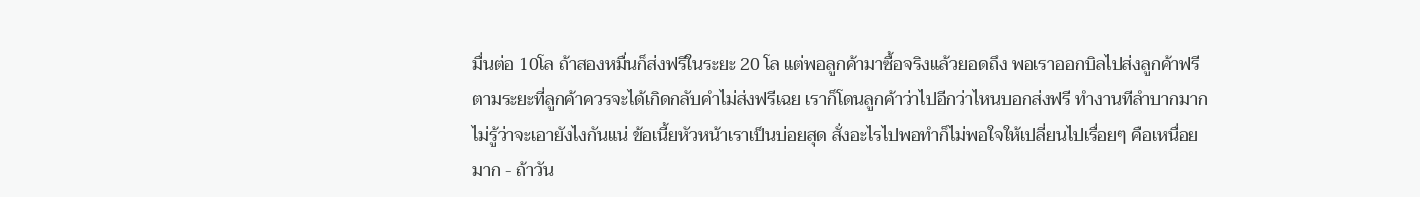มื่นต่อ 10โล ถ้าสองหมื่นก็ส่งฟรีในระยะ 20 โล แต่พอลูกค้ามาซื้อจริงแล้วยอดถึง พอเราออกบิลไปส่งลูกค้าฟรีตามระยะที่ลูกค้าควรจะได้เกิดกลับคำไม่ส่งฟรีเฉย เราก็โดนลูกค้าว่าไปอีกว่าไหนบอกส่งฟรี ทำงานทีลำบากมากไม่รู้ว่าจะเอายังไงกันแน่ ข้อเนี้ยหัวหน้าเราเป็นบ่อยสุด สั่งอะไรไปพอทำก็ไม่พอใจให้เปลี่ยนไปเรื่อยๆ คือเหนื่อยมาก - ถ้าวัน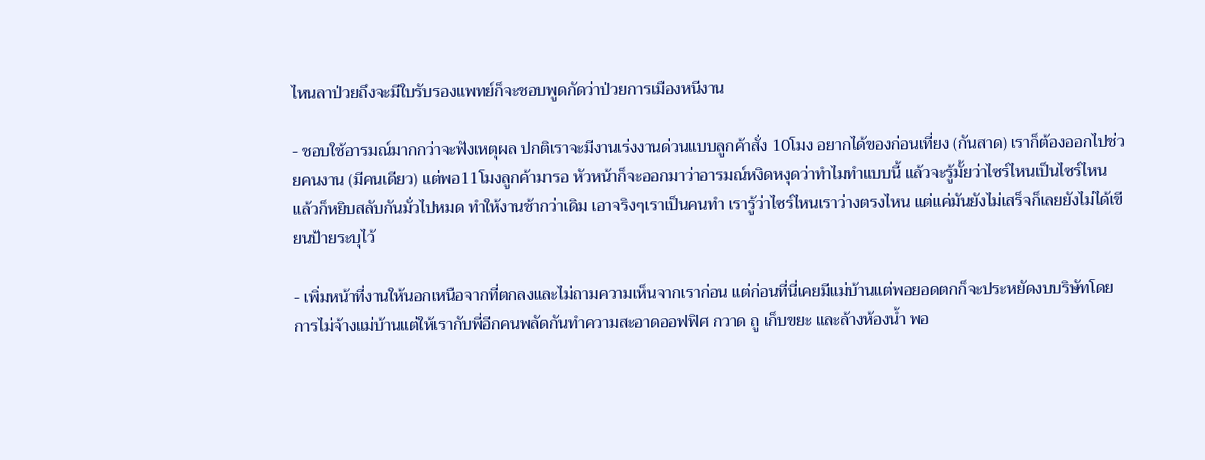ไหนลาป่วยถึงจะมีใบรับรองแพทย์ก็จะชอบพูดกัดว่าป่วยการเมืองหนีงาน

- ชอบใช้อารมณ์มากกว่าจะฟังเหตุผล ปกติเราจะมีงานเร่งงานด่วนแบบลูกค้าสั่ง 10โมง อยากได้ของก่อนเที่ยง (กันสาด) เราก็ต้องออกไปช่วยคนงาน (มีคนเดียว) แต่พอ11โมงลูกค้ามารอ หัวหน้าก็จะออกมาว่าอารมณ์หงิดหงุดว่าทำไมทำแบบนี้ แล้วจะรู้มั้ยว่าไซร์ไหนเป็นไซร์ไหน แล้วก็หยิบสลับกันมั่วไปหมด ทำให้งานช้ากว่าเดิม เอาจริงๆเราเป็นคนทำ เรารู้ว่าไซร์ไหนเราว่างตรงไหน แต่แค่มันยังไม่เสร็จก็เลยยังไม่ได้เขียนป้ายระบุไว้

- เพิ่มหน้าที่งานให้นอกเหนือจากที่ตกลงและไม่ถามความเห็นจากเราก่อน แต่ก่อนที่นี่เคยมีแม่บ้านแต่พอยอดตกก็จะประหยัดงบบริษัทโดยการไม่จ้างแม่บ้านแต่ให้เรากับพี่อีกคนพลัดกันทำความสะอาดออฟฟิศ กวาด ถู เก็บขยะ และล้างห้องน้ำ พอ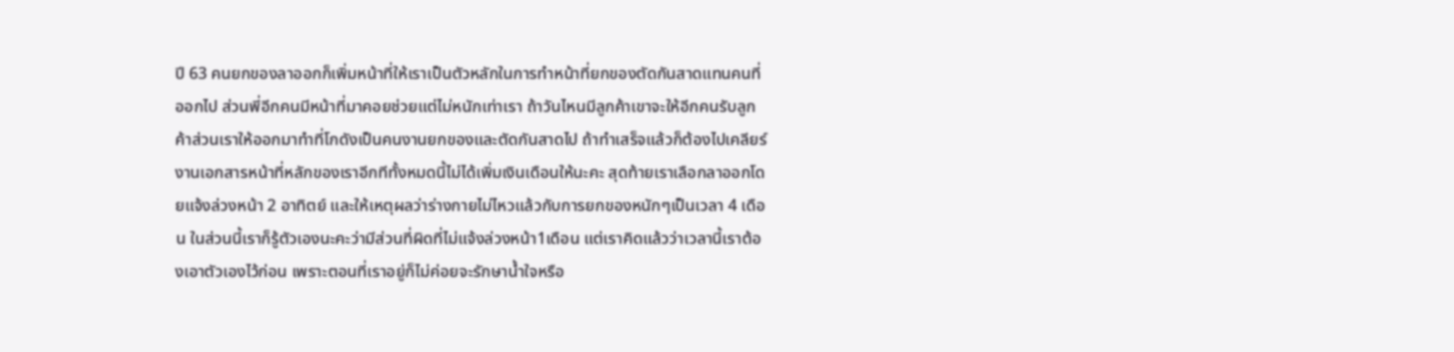ปี 63 คนยกของลาออกก็เพิ่มหน้าที่ให้เราเป็นตัวหลักในการทำหน้าที่ยกของตัดกันสาดแทนคนที่ออกไป ส่วนพี่อีกคนมีหน้าที่มาคอยช่วยแต่ไม่หนักเท่าเรา ถ้าวันไหนมีลูกค้าเขาจะให้อีกคนรับลูกค้าส่วนเราให้ออกมาทำที่โกดังเป็นคนงานยกของและตัดกันสาดไป ถ้าทำเสร็จแล้วก็ต้องไปเคลียร์งานเอกสารหน้าที่หลักของเราอีกทีทั้งหมดนี้ไม่ได้เพิ่มเงินเดือนให้นะคะ สุดท้ายเราเลือกลาออกโดยแจ้งล่วงหน้า 2 อาทิตย์ และให้เหตุผลว่าร่างกายไม่ไหวแล้วกับการยกของหนักๆเป็นเวลา 4 เดือน ในส่วนนี้เราก็รู้ตัวเองนะคะว่ามีส่วนที่ผิดที่ไม่แจ้งล่วงหน้า1เดือน แต่เราคิดแล้วว่าเวลานี้เราต้องเอาตัวเองไว้ก่อน เพราะตอนที่เราอยู่ก็ไม่ค่อยจะรักษาน้ำใจหรือ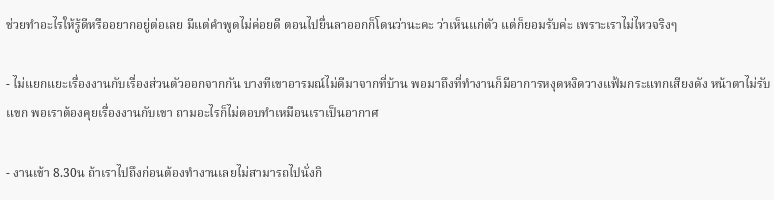ช่วยทำอะไรให้รู้ดีหรืออยากอยู่ต่อเลย มีแต่คำพูดไม่ค่อยดี ตอนไปยื่นลาออกก็โดนว่านะคะ ว่าเห็นแก่ตัว แต่ก็ยอมรับค่ะ เพราะเราไม่ไหวจริงๆ

- ไม่แยกแยะเรื่องงานกับเรื่องส่วนตัวออกจากกัน บางทีเขาอารมณ์ไม่ดีมาจากที่บ้าน พอมาถึงที่ทำงานก็มีอาการหงุดหงิดวางแฟ้มกระแทกเสียงดัง หน้าตาไม่รับแขก พอเราต้องคุยเรื่องงานกับเขา ถามอะไรก็ไม่ตอบทำเหมือนเราเป็นอากาศ

- งานเข้า 8.30น ถ้าเราไปถึงก่อนต้องทำงานเลยไม่สามารถไปนั่งกิ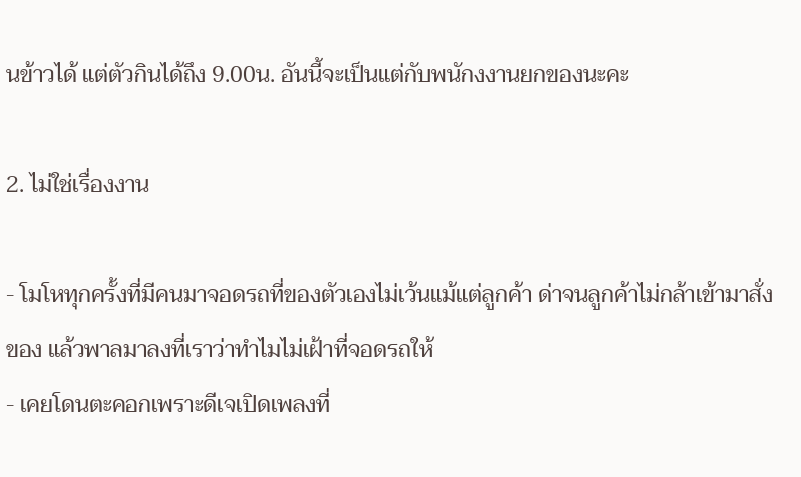นข้าวได้ แต่ตัวกินได้ถึง 9.00น. อันนี้จะเป็นแต่กับพนักงงานยกของนะคะ

2. ไม่ใช่เรื่องงาน

- โมโหทุกครั้งที่มีคนมาจอดรถที่ของตัวเองไม่เว้นแม้แต่ลูกค้า ด่าจนลูกค้าไม่กล้าเข้ามาสั่งของ แล้วพาลมาลงที่เราว่าทำไมไม่เฝ้าที่จอดรถให้
- เคยโดนตะคอกเพราะดีเจเปิดเพลงที่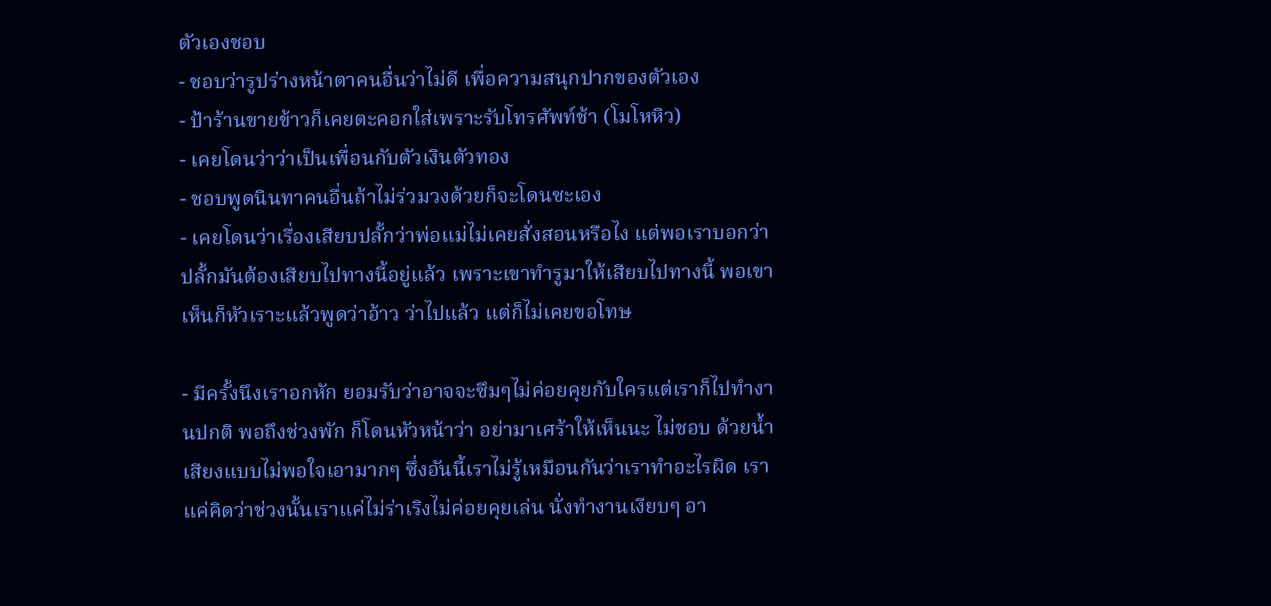ตัวเองชอบ
- ชอบว่ารูปร่างหน้าตาคนอื่นว่าไม่ดี เพื่อความสนุกปากของตัวเอง
- ป้าร้านขายข้าวก็เคยตะคอกใส่เพราะรับโทรศัพท์ช้า (โมโหหิว)
- เคยโดนว่าว่าเป็นเพื่อนกับตัวเงินตัวทอง
- ชอบพูดนินทาคนอื่นถ้าไม่ร่วมวงด้วยก็จะโดนซะเอง
- เคยโดนว่าเรื่องเสียบปลั้กว่าพ่อแม่ไม่เคยสั่งสอนหรือไง แต่พอเราบอกว่าปลั้กมันต้องเสียบไปทางนี้อยู่แล้ว เพราะเขาทำรูมาให้เสียบไปทางนี้ พอเขาเห็นก็หัวเราะแล้วพูดว่าอ้าว ว่าไปแล้ว แต่ก็ไม่เคยขอโทษ

- มีครั้งนึงเราอกหัก ยอมรับว่าอาจจะซึมๆไม่ค่อยคุยกับใครแต่เราก็ไปทำงานปกติ พอถึงช่วงพัก ก็โดนหัวหน้าว่า อย่ามาเศร้าให้เห็นนะ ไม่ชอบ ด้วยน้ำเสียงแบบไม่พอใจเอามากๆ ซึ่งอันนี้เราไม่รู้เหมือนกันว่าเราทำอะไรผิด เราแค่คิดว่าช่วงนั้นเราแค่ไม่ร่าเริงไม่ค่อยคุยเล่น นั่งทำงานเงียบๆ อา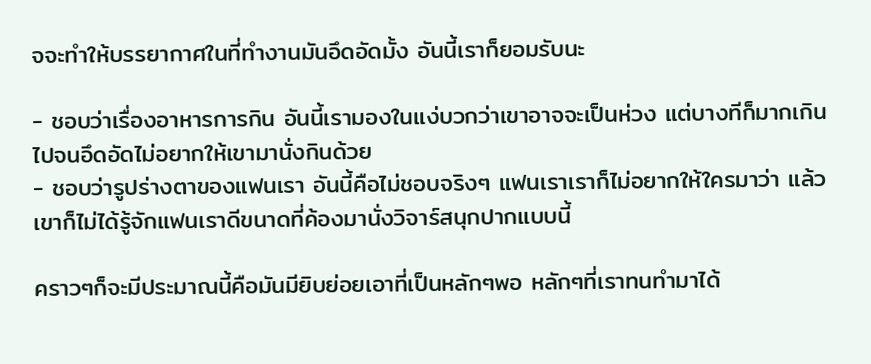จจะทำให้บรรยากาศในที่ทำงานมันอึดอัดมั้ง อันนี้เราก็ยอมรับนะ

- ชอบว่าเรื่องอาหารการกิน อันนี้เรามองในแง่บวกว่าเขาอาจจะเป็นห่วง แต่บางทีก็มากเกินไปจนอึดอัดไม่อยากให้เขามานั่งกินด้วย
- ชอบว่ารูปร่างตาของแฟนเรา อันนี้คือไม่ชอบจริงๆ แฟนเราเราก็ไม่อยากให้ใครมาว่า แล้วเขาก็ไม่ได้รู้จักแฟนเราดีขนาดที่ค้องมานั่งวิจาร์สนุกปากแบบนี้

คราวๆก็จะมีประมาณนี้คือมันมียิบย่อยเอาที่เป็นหลักๆพอ หลักๆที่เราทนทำมาได้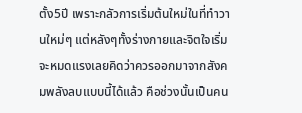ตั้ง5ปี เพราะกลัวการเริ่มต้นใหม่ในที่ทำวานใหม่ๆ แต่หลังๆทั้งร่างกายและจิตใจเริ่มจะหมดแรงเลยคิดว่าควรออกมาจากสังคมพลังลบแบบนี้ได้แล้ว คือช่วงนั้นเป็นคน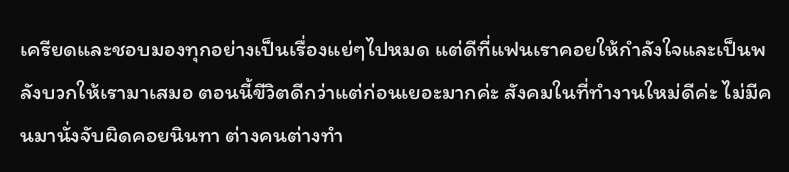เครียดและชอบมองทุกอย่างเป็นเรื่องแย่ๆไปหมด แต่ดีที่แฟนเราคอยให้กำลังใจและเป็นพลังบวกให้เรามาเสมอ ตอนนี้ขีวิตดีกว่าแต่ก่อนเยอะมากค่ะ สังคมในที่ทำงานใหม่ดีค่ะ ไม่มีคนมานั่งจับผิดคอยนินทา ต่างคนต่างทำ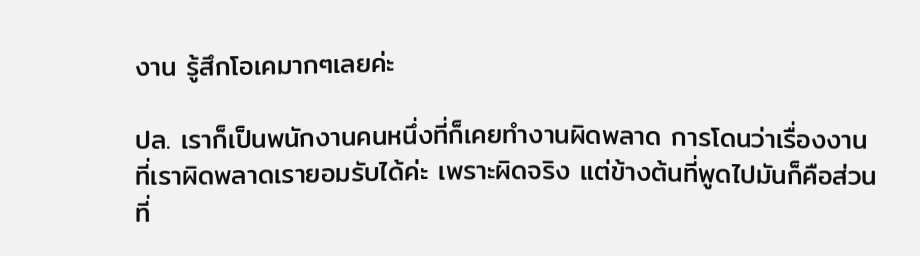งาน รู้สึกโอเคมากๆเลยค่ะ

ปล. เราก็เป็นพนักงานคนหนึ่งที่ก็เคยทำงานผิดพลาด การโดนว่าเรื่องงานที่เราผิดพลาดเรายอมรับได้ค่ะ เพราะผิดจริง แต่ข้างต้นที่พูดไปมันก็คือส่วนที่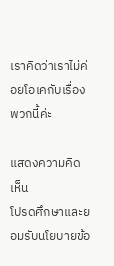เราคิดว่าเราไม่ค่อยโอเคกับเรื่องพวกนี้ค่ะ

แสดงความคิดเห็น
โปรดศึกษาและยอมรับนโยบายข้อ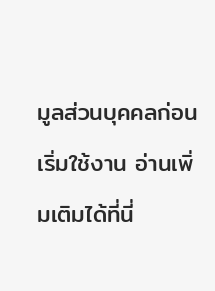มูลส่วนบุคคลก่อนเริ่มใช้งาน อ่านเพิ่มเติมได้ที่นี่